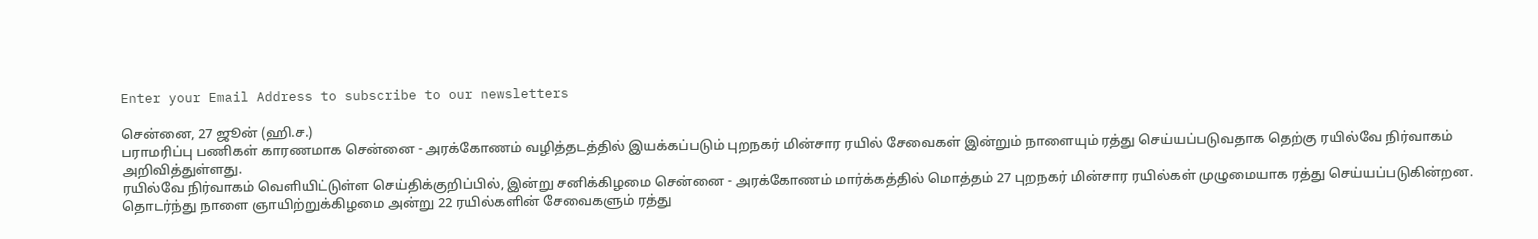Enter your Email Address to subscribe to our newsletters

சென்னை, 27 ஜூன் (ஹி.ச.)
பராமரிப்பு பணிகள் காரணமாக சென்னை - அரக்கோணம் வழித்தடத்தில் இயக்கப்படும் புறநகர் மின்சார ரயில் சேவைகள் இன்றும் நாளையும் ரத்து செய்யப்படுவதாக தெற்கு ரயில்வே நிர்வாகம் அறிவித்துள்ளது.
ரயில்வே நிர்வாகம் வெளியிட்டுள்ள செய்திக்குறிப்பில், இன்று சனிக்கிழமை சென்னை - அரக்கோணம் மார்க்கத்தில் மொத்தம் 27 புறநகர் மின்சார ரயில்கள் முழுமையாக ரத்து செய்யப்படுகின்றன.
தொடர்ந்து நாளை ஞாயிற்றுக்கிழமை அன்று 22 ரயில்களின் சேவைகளும் ரத்து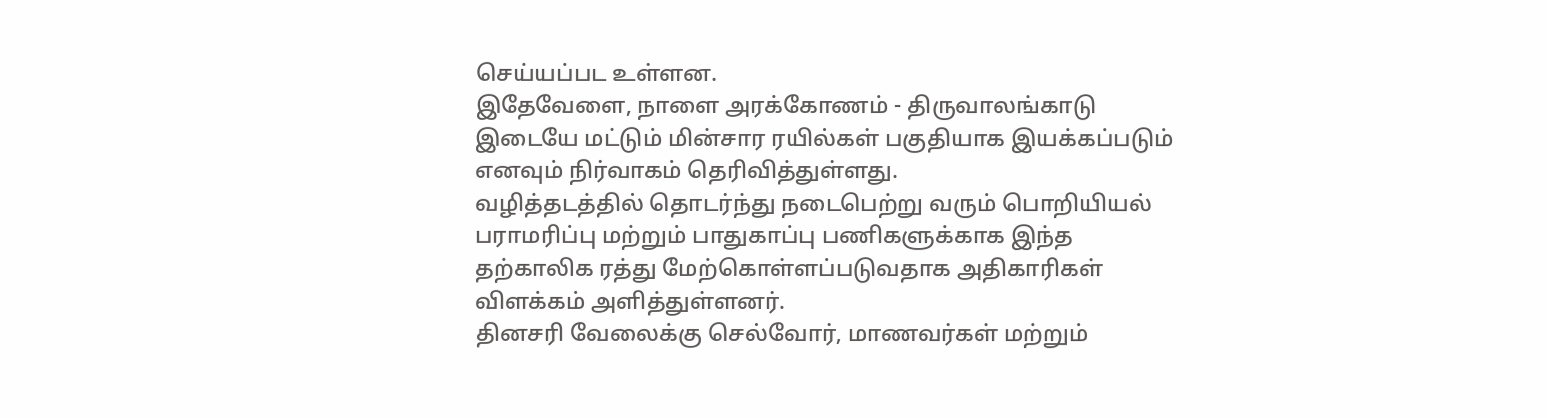செய்யப்பட உள்ளன.
இதேவேளை, நாளை அரக்கோணம் - திருவாலங்காடு இடையே மட்டும் மின்சார ரயில்கள் பகுதியாக இயக்கப்படும் எனவும் நிர்வாகம் தெரிவித்துள்ளது.
வழித்தடத்தில் தொடர்ந்து நடைபெற்று வரும் பொறியியல் பராமரிப்பு மற்றும் பாதுகாப்பு பணிகளுக்காக இந்த தற்காலிக ரத்து மேற்கொள்ளப்படுவதாக அதிகாரிகள் விளக்கம் அளித்துள்ளனர்.
தினசரி வேலைக்கு செல்வோர், மாணவர்கள் மற்றும்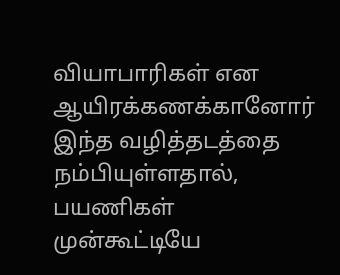வியாபாரிகள் என ஆயிரக்கணக்கானோர் இந்த வழித்தடத்தை நம்பியுள்ளதால், பயணிகள் முன்கூட்டியே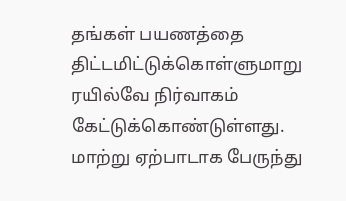தங்கள் பயணத்தை திட்டமிட்டுக்கொள்ளுமாறு ரயில்வே நிர்வாகம் கேட்டுக்கொண்டுள்ளது.
மாற்று ஏற்பாடாக பேருந்து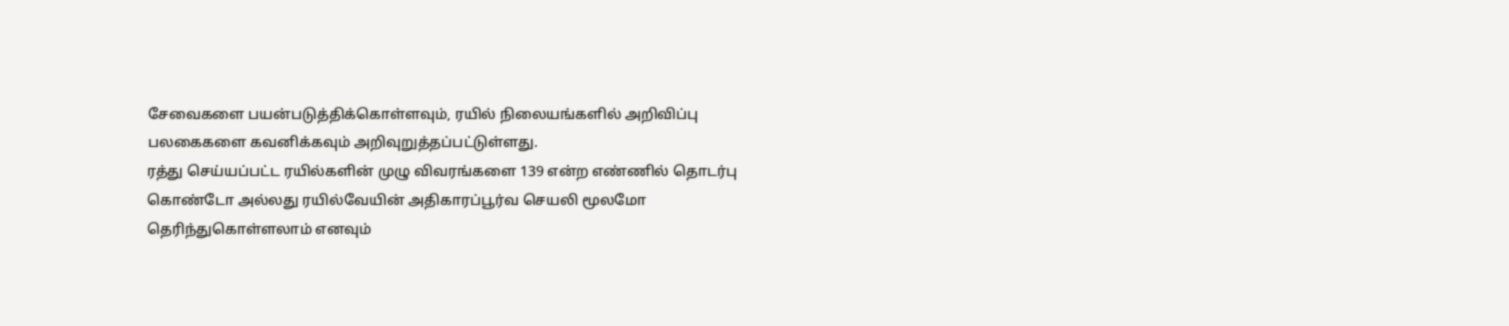சேவைகளை பயன்படுத்திக்கொள்ளவும், ரயில் நிலையங்களில் அறிவிப்பு பலகைகளை கவனிக்கவும் அறிவுறுத்தப்பட்டுள்ளது.
ரத்து செய்யப்பட்ட ரயில்களின் முழு விவரங்களை 139 என்ற எண்ணில் தொடர்பு கொண்டோ அல்லது ரயில்வேயின் அதிகாரப்பூர்வ செயலி மூலமோ தெரிந்துகொள்ளலாம் எனவும்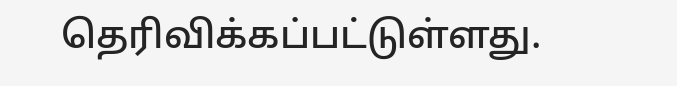தெரிவிக்கப்பட்டுள்ளது.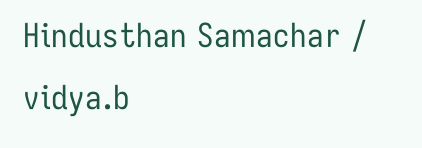Hindusthan Samachar / vidya.b